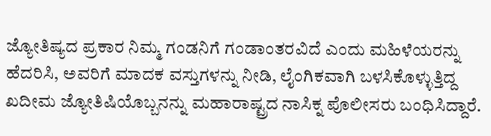ಜ್ಯೋತಿಷ್ಯದ ಪ್ರಕಾರ ನಿಮ್ಮ ಗಂಡನಿಗೆ ಗಂಡಾಂತರವಿದೆ ಎಂದು ಮಹಿಳೆಯರನ್ನು ಹೆದರಿಸಿ, ಅವರಿಗೆ ಮಾದಕ ವಸ್ತುಗಳನ್ನು ನೀಡಿ, ಲೈಂಗಿಕವಾಗಿ ಬಳಸಿಕೊಳ್ಳುತ್ತಿದ್ದ ಖದೀಮ ಜ್ಯೋತಿಷಿಯೊಬ್ಬನನ್ನು ಮಹಾರಾಷ್ಟ್ರದ ನಾಸಿಕ್ನ ಪೊಲೀಸರು ಬಂಧಿಸಿದ್ದಾರೆ.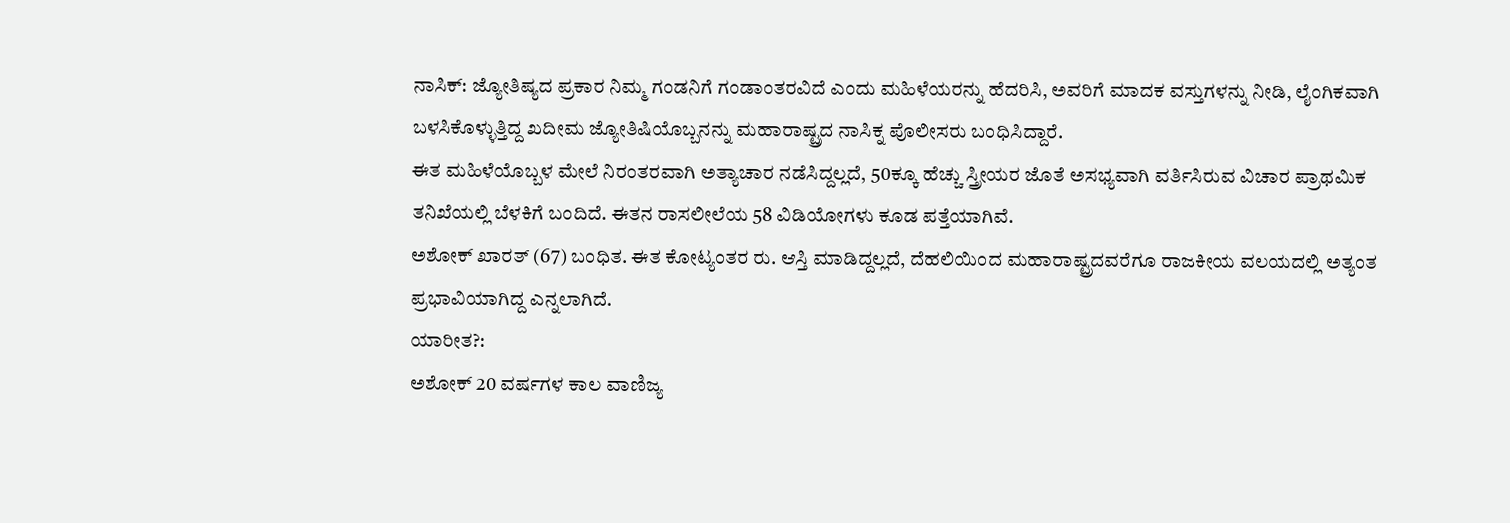ನಾಸಿಕ್: ಜ್ಯೋತಿಷ್ಯದ ಪ್ರಕಾರ ನಿಮ್ಮ ಗಂಡನಿಗೆ ಗಂಡಾಂತರವಿದೆ ಎಂದು ಮಹಿಳೆಯರನ್ನು ಹೆದರಿಸಿ, ಅವರಿಗೆ ಮಾದಕ ವಸ್ತುಗಳನ್ನು ನೀಡಿ, ಲೈಂಗಿಕವಾಗಿ ಬಳಸಿಕೊಳ್ಳುತ್ತಿದ್ದ ಖದೀಮ ಜ್ಯೋತಿಷಿಯೊಬ್ಬನನ್ನು ಮಹಾರಾಷ್ಟ್ರದ ನಾಸಿಕ್ನ ಪೊಲೀಸರು ಬಂಧಿಸಿದ್ದಾರೆ.
ಈತ ಮಹಿಳೆಯೊಬ್ಬಳ ಮೇಲೆ ನಿರಂತರವಾಗಿ ಅತ್ಯಾಚಾರ ನಡೆಸಿದ್ದಲ್ಲದೆ, 50ಕ್ಕೂ ಹೆಚ್ಚು ಸ್ತ್ರೀಯರ ಜೊತೆ ಅಸಭ್ಯವಾಗಿ ವರ್ತಿಸಿರುವ ವಿಚಾರ ಪ್ರಾಥಮಿಕ ತನಿಖೆಯಲ್ಲಿ ಬೆಳಕಿಗೆ ಬಂದಿದೆ. ಈತನ ರಾಸಲೀಲೆಯ 58 ವಿಡಿಯೋಗಳು ಕೂಡ ಪತ್ತೆಯಾಗಿವೆ.
ಅಶೋಕ್ ಖಾರತ್ (67) ಬಂಧಿತ. ಈತ ಕೋಟ್ಯಂತರ ರು. ಆಸ್ತಿ ಮಾಡಿದ್ದಲ್ಲದೆ, ದೆಹಲಿಯಿಂದ ಮಹಾರಾಷ್ಟ್ರದವರೆಗೂ ರಾಜಕೀಯ ವಲಯದಲ್ಲಿ ಅತ್ಯಂತ ಪ್ರಭಾವಿಯಾಗಿದ್ದ ಎನ್ನಲಾಗಿದೆ.
ಯಾರೀತ?:
ಅಶೋಕ್ 20 ವರ್ಷಗಳ ಕಾಲ ವಾಣಿಜ್ಯ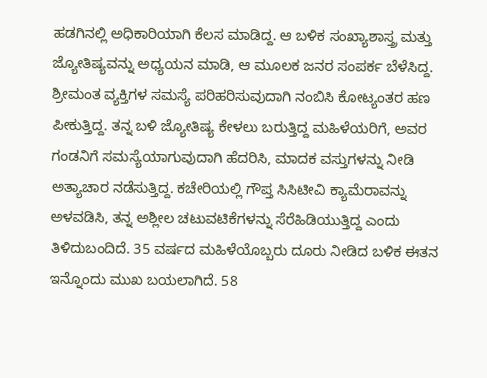ಹಡಗಿನಲ್ಲಿ ಅಧಿಕಾರಿಯಾಗಿ ಕೆಲಸ ಮಾಡಿದ್ದ. ಆ ಬಳಿಕ ಸಂಖ್ಯಾಶಾಸ್ತ್ರ ಮತ್ತು ಜ್ಯೋತಿಷ್ಯವನ್ನು ಅಧ್ಯಯನ ಮಾಡಿ, ಆ ಮೂಲಕ ಜನರ ಸಂಪರ್ಕ ಬೆಳೆಸಿದ್ದ. ಶ್ರೀಮಂತ ವ್ಯಕ್ತಿಗಳ ಸಮಸ್ಯೆ ಪರಿಹರಿಸುವುದಾಗಿ ನಂಬಿಸಿ ಕೋಟ್ಯಂತರ ಹಣ ಪೀಕುತ್ತಿದ್ದ. ತನ್ನ ಬಳಿ ಜ್ಯೋತಿಷ್ಯ ಕೇಳಲು ಬರುತ್ತಿದ್ದ ಮಹಿಳೆಯರಿಗೆ, ಅವರ ಗಂಡನಿಗೆ ಸಮಸ್ಯೆಯಾಗುವುದಾಗಿ ಹೆದರಿಸಿ, ಮಾದಕ ವಸ್ತುಗಳನ್ನು ನೀಡಿ ಅತ್ಯಾಚಾರ ನಡೆಸುತ್ತಿದ್ದ. ಕಚೇರಿಯಲ್ಲಿ ಗೌಪ್ತ ಸಿಸಿಟೀವಿ ಕ್ಯಾಮೆರಾವನ್ನು ಅಳವಡಿಸಿ, ತನ್ನ ಅಶ್ಲೀಲ ಚಟುವಟಿಕೆಗಳನ್ನು ಸೆರೆಹಿಡಿಯುತ್ತಿದ್ದ ಎಂದು ತಿಳಿದುಬಂದಿದೆ. 35 ವರ್ಷದ ಮಹಿಳೆಯೊಬ್ಬರು ದೂರು ನೀಡಿದ ಬಳಿಕ ಈತನ ಇನ್ನೊಂದು ಮುಖ ಬಯಲಾಗಿದೆ. 58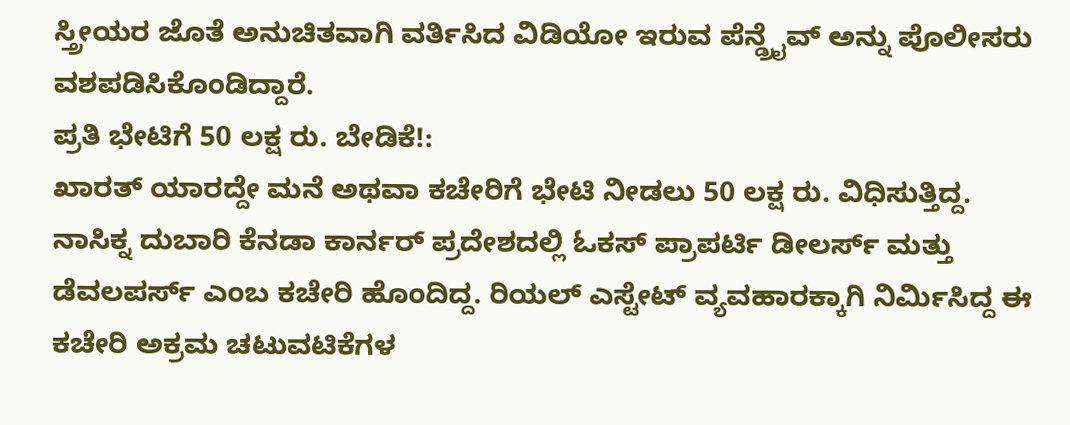ಸ್ತ್ರೀಯರ ಜೊತೆ ಅನುಚಿತವಾಗಿ ವರ್ತಿಸಿದ ವಿಡಿಯೋ ಇರುವ ಪೆನ್ಡ್ರೈವ್ ಅನ್ನು ಪೊಲೀಸರು ವಶಪಡಿಸಿಕೊಂಡಿದ್ದಾರೆ.
ಪ್ರತಿ ಭೇಟಿಗೆ 50 ಲಕ್ಷ ರು. ಬೇಡಿಕೆ!:
ಖಾರತ್ ಯಾರದ್ದೇ ಮನೆ ಅಥವಾ ಕಚೇರಿಗೆ ಭೇಟಿ ನೀಡಲು 50 ಲಕ್ಷ ರು. ವಿಧಿಸುತ್ತಿದ್ದ. ನಾಸಿಕ್ನ ದುಬಾರಿ ಕೆನಡಾ ಕಾರ್ನರ್ ಪ್ರದೇಶದಲ್ಲಿ ಓಕಸ್ ಪ್ರಾಪರ್ಟಿ ಡೀಲರ್ಸ್ ಮತ್ತು ಡೆವಲಪರ್ಸ್ ಎಂಬ ಕಚೇರಿ ಹೊಂದಿದ್ದ. ರಿಯಲ್ ಎಸ್ಟೇಟ್ ವ್ಯವಹಾರಕ್ಕಾಗಿ ನಿರ್ಮಿಸಿದ್ದ ಈ ಕಚೇರಿ ಅಕ್ರಮ ಚಟುವಟಿಕೆಗಳ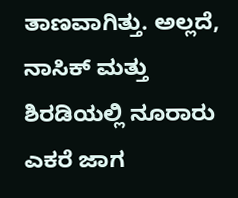ತಾಣವಾಗಿತ್ತು. ಅಲ್ಲದೆ, ನಾಸಿಕ್ ಮತ್ತು ಶಿರಡಿಯಲ್ಲಿ ನೂರಾರು ಎಕರೆ ಜಾಗ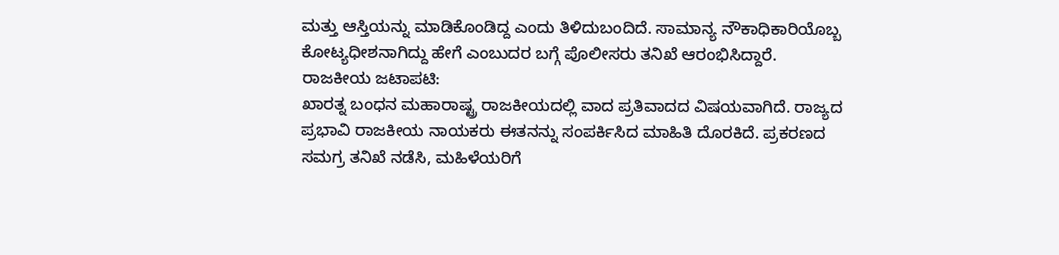ಮತ್ತು ಆಸ್ತಿಯನ್ನು ಮಾಡಿಕೊಂಡಿದ್ದ ಎಂದು ತಿಳಿದುಬಂದಿದೆ. ಸಾಮಾನ್ಯ ನೌಕಾಧಿಕಾರಿಯೊಬ್ಬ ಕೋಟ್ಯಧೀಶನಾಗಿದ್ದು ಹೇಗೆ ಎಂಬುದರ ಬಗ್ಗೆ ಪೊಲೀಸರು ತನಿಖೆ ಆರಂಭಿಸಿದ್ದಾರೆ.
ರಾಜಕೀಯ ಜಟಾಪಟಿ:
ಖಾರತ್ನ ಬಂಧನ ಮಹಾರಾಷ್ಟ್ರ ರಾಜಕೀಯದಲ್ಲಿ ವಾದ ಪ್ರತಿವಾದದ ವಿಷಯವಾಗಿದೆ. ರಾಜ್ಯದ ಪ್ರಭಾವಿ ರಾಜಕೀಯ ನಾಯಕರು ಈತನನ್ನು ಸಂಪರ್ಕಿಸಿದ ಮಾಹಿತಿ ದೊರಕಿದೆ. ಪ್ರಕರಣದ ಸಮಗ್ರ ತನಿಖೆ ನಡೆಸಿ, ಮಹಿಳೆಯರಿಗೆ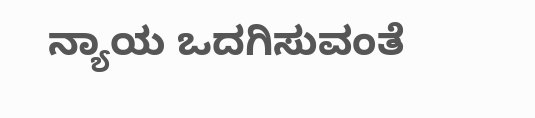ನ್ಯಾಯ ಒದಗಿಸುವಂತೆ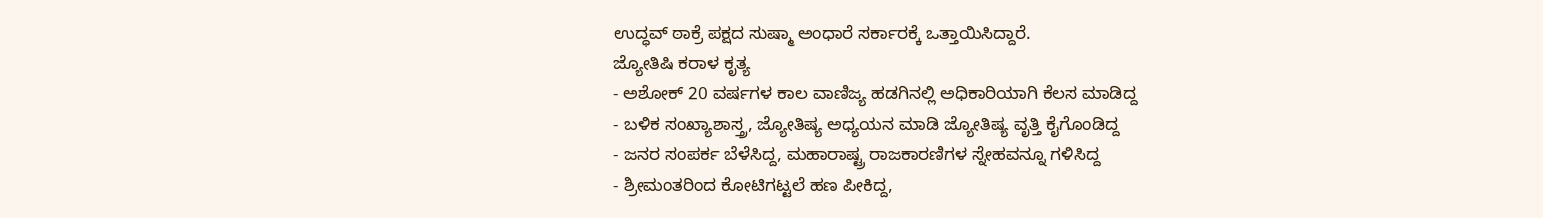ಉದ್ಧವ್ ಠಾಕ್ರೆ ಪಕ್ಷದ ಸುಷ್ಮಾ ಅಂಧಾರೆ ಸರ್ಕಾರಕ್ಕೆ ಒತ್ತಾಯಿಸಿದ್ದಾರೆ.
ಜ್ಯೋತಿಷಿ ಕರಾಳ ಕೃತ್ಯ
- ಅಶೋಕ್ 20 ವರ್ಷಗಳ ಕಾಲ ವಾಣಿಜ್ಯ ಹಡಗಿನಲ್ಲಿ ಅಧಿಕಾರಿಯಾಗಿ ಕೆಲಸ ಮಾಡಿದ್ದ
- ಬಳಿಕ ಸಂಖ್ಯಾಶಾಸ್ತ್ರ, ಜ್ಯೋತಿಷ್ಯ ಅಧ್ಯಯನ ಮಾಡಿ ಜ್ಯೋತಿಷ್ಯ ವೃತ್ತಿ ಕೈಗೊಂಡಿದ್ದ
- ಜನರ ಸಂಪರ್ಕ ಬೆಳೆಸಿದ್ದ, ಮಹಾರಾಷ್ಟ್ರ ರಾಜಕಾರಣಿಗಳ ಸ್ನೇಹವನ್ನೂ ಗಳಿಸಿದ್ದ
- ಶ್ರೀಮಂತರಿಂದ ಕೋಟಿಗಟ್ಟಲೆ ಹಣ ಪೀಕಿದ್ದ,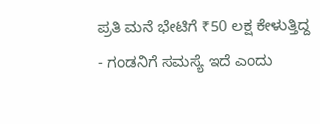ಪ್ರತಿ ಮನೆ ಭೇಟಿಗೆ ₹50 ಲಕ್ಷ ಕೇಳುತ್ತಿದ್ದ
- ಗಂಡನಿಗೆ ಸಮಸ್ಯೆ ಇದೆ ಎಂದು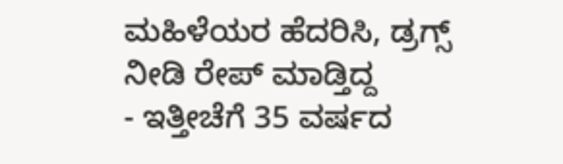ಮಹಿಳೆಯರ ಹೆದರಿಸಿ, ಡ್ರಗ್ಸ್ ನೀಡಿ ರೇಪ್ ಮಾಡ್ತಿದ್ದ
- ಇತ್ತೀಚೆಗೆ 35 ವರ್ಷದ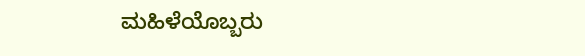ಮಹಿಳೆಯೊಬ್ಬರು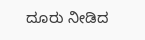ದೂರು ನೀಡಿದ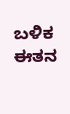ಬಳಿಕ ಈತನ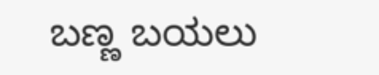ಬಣ್ಣ ಬಯಲು